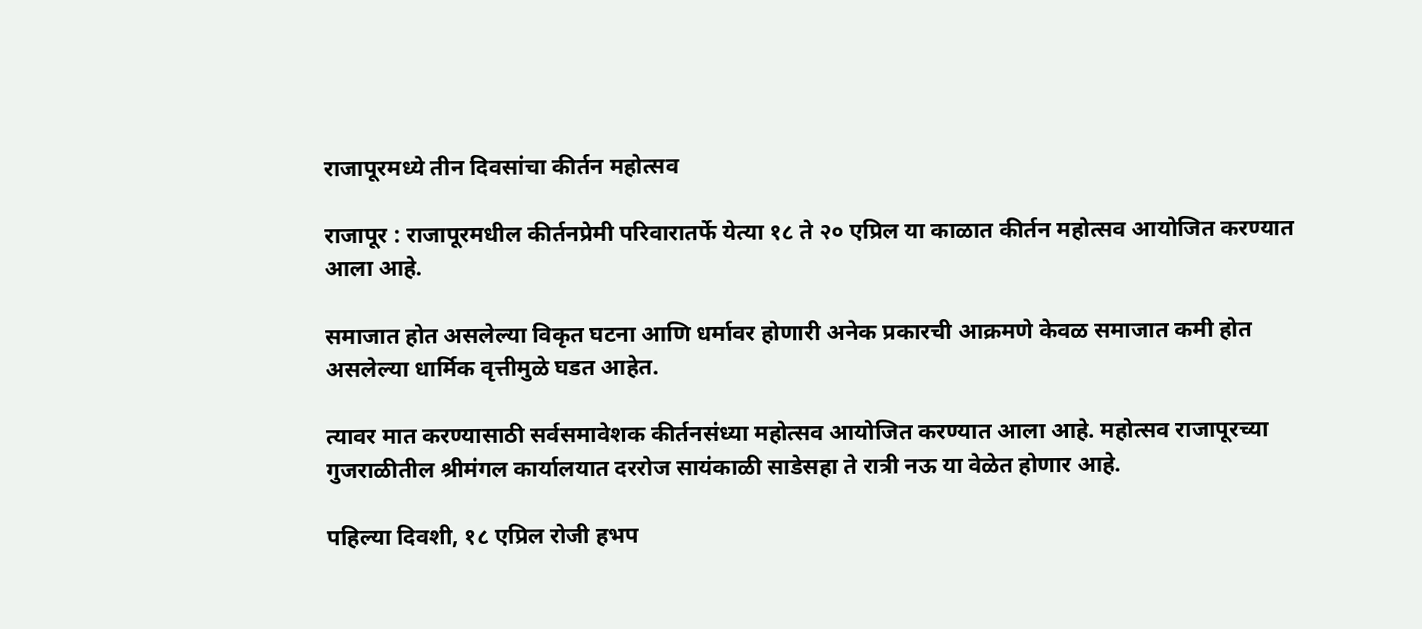राजापूरमध्ये तीन दिवसांचा कीर्तन महोत्सव

राजापूर : राजापूरमधील कीर्तनप्रेमी परिवारातर्फे येत्या १८ ते २० एप्रिल या काळात कीर्तन महोत्सव आयोजित करण्यात आला आहे.

समाजात होत असलेल्या विकृत घटना आणि धर्मावर होणारी अनेक प्रकारची आक्रमणे केवळ समाजात कमी होत असलेल्या धार्मिक वृत्तीमुळे घडत आहेत.

त्यावर मात करण्यासाठी सर्वसमावेशक कीर्तनसंध्या महोत्सव आयोजित करण्यात आला आहे. महोत्सव राजापूरच्या गुजराळीतील श्रीमंगल कार्यालयात दररोज सायंकाळी साडेसहा ते रात्री नऊ या वेळेत होणार आहे.

पहिल्या दिवशी, १८ एप्रिल रोजी हभप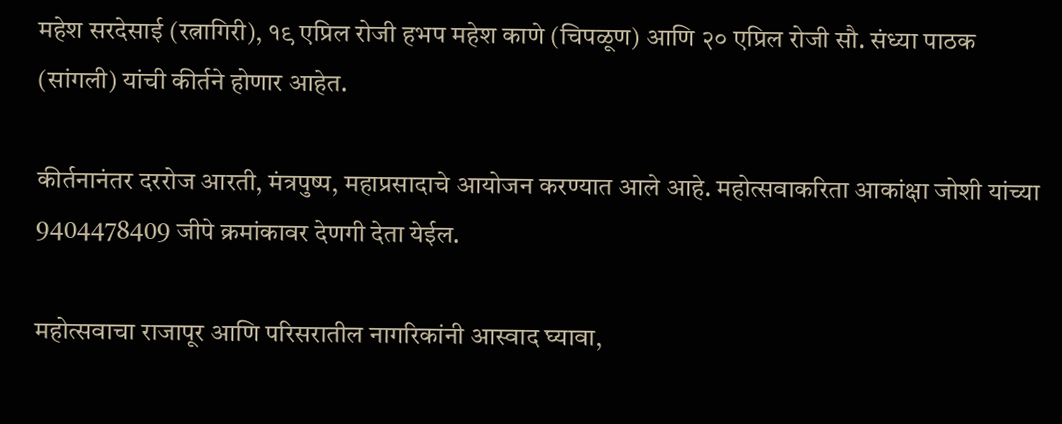महेश सरदेसाई (रत्नागिरी), १९ एप्रिल रोजी हभप महेश काणे (चिपळूण) आणि २० एप्रिल रोजी सौ. संध्या पाठक (सांगली) यांची कीर्तने होणार आहेत.

कीर्तनानंतर दररोज आरती, मंत्रपुष्प, महाप्रसादाचे आयोजन करण्यात आले आहे. महोत्सवाकरिता आकांक्षा जोशी यांच्या 9404478409 जीपे क्रमांकावर देणगी देता येईल.

महोत्सवाचा राजापूर आणि परिसरातील नागरिकांनी आस्वाद घ्यावा,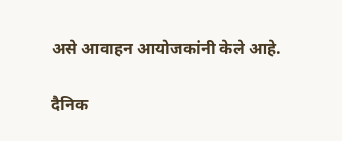असे आवाहन आयोजकांनी केले आहे.

दैनिक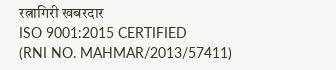रत्नागिरी खबरदार
ISO 9001:2015 CERTIFIED
(RNI NO. MAHMAR/2013/57411)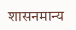शासनमान्य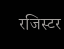रजिस्टर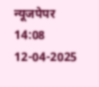न्यूजपेपर
14:08 12-04-2025